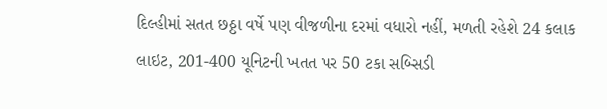દિલ્હીમાં સતત છઠ્ઠા વર્ષે પણ વીજળીના દરમાં વધારો નહીં, મળતી રહેશે 24 કલાક લાઇટ, 201-400 યૂનિટની ખતત પર 50 ટકા સબ્સિડી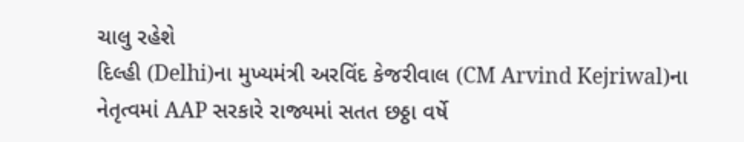ચાલુ રહેશે
દિલ્હી (Delhi)ના મુખ્યમંત્રી અરવિંદ કેજરીવાલ (CM Arvind Kejriwal)ના નેતૃત્વમાં AAP સરકારે રાજ્યમાં સતત છઠ્ઠા વર્ષે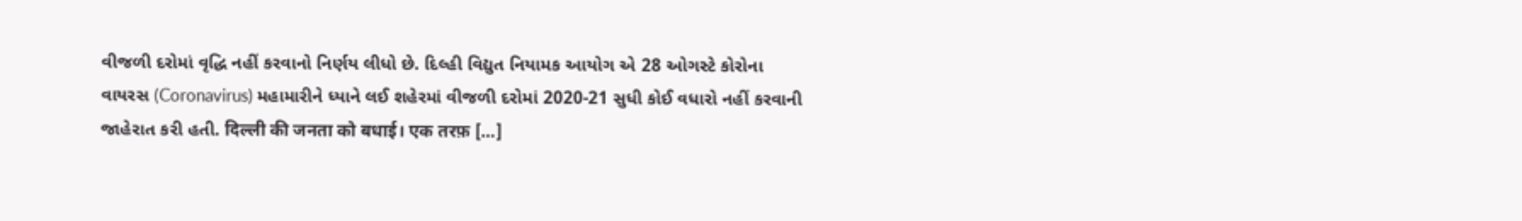વીજળી દરોમાં વૃદ્ધિ નહીં કરવાનો નિર્ણય લીધો છે. દિલ્હી વિદ્યુત નિયામક આયોગ એ 28 ઓગસ્ટે કોરોના વાયરસ (Coronavirus) મહામારીને ધ્યાને લઈ શહેરમાં વીજળી દરોમાં 2020-21 સુધી કોઈ વધારો નહીં કરવાની જાહેરાત કરી હતી. दिल्ली की जनता को बधाई। एक तरफ़ […]